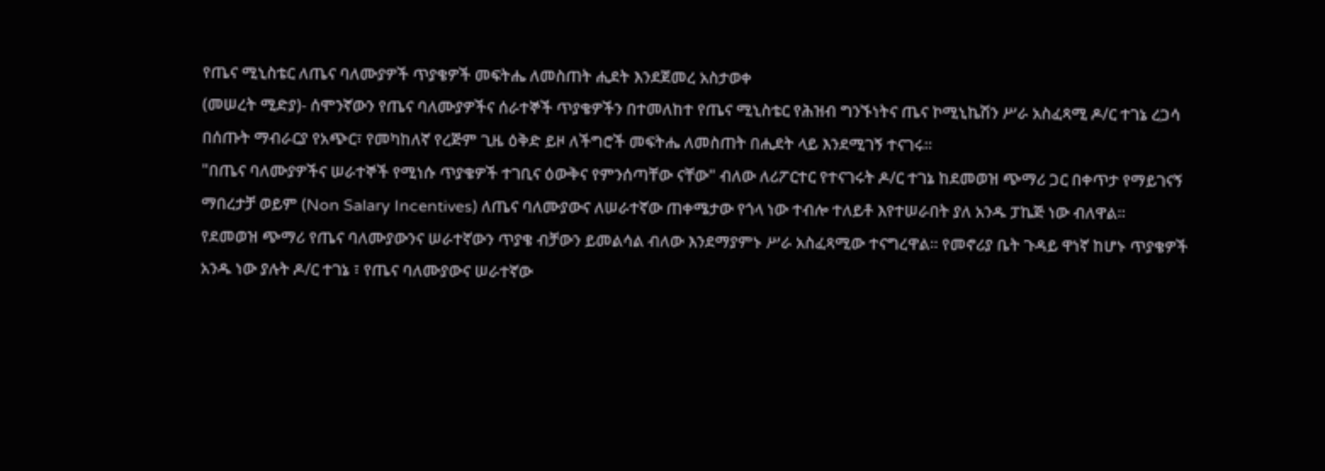የጤና ሚኒስቴር ለጤና ባለሙያዎች ጥያቄዎች መፍትሔ ለመስጠት ሒደት እንደጀመረ አስታወቀ
(መሠረት ሚድያ)- ሰሞንኛውን የጤና ባለሙያዎችና ሰራተኞች ጥያቄዎችን በተመለከተ የጤና ሚኒስቴር የሕዝብ ግንኙነትና ጤና ኮሚኒኬሽን ሥራ አስፈጻሚ ዶ/ር ተገኔ ረጋሳ በሰጡት ማብራርያ የአጭር፣ የመካከለኛ የረጅም ጊዜ ዕቅድ ይዞ ለችግሮች መፍትሔ ለመስጠት በሒደት ላይ እንደሚገኝ ተናገሩ።
"በጤና ባለሙያዎችና ሠራተኞች የሚነሱ ጥያቄዎች ተገቢና ዕውቅና የምንሰጣቸው ናቸው" ብለው ለሪፖርተር የተናገሩት ዶ/ር ተገኔ ከደመወዝ ጭማሪ ጋር በቀጥታ የማይገናኝ ማበረታቻ ወይም (Non Salary Incentives) ለጤና ባለሙያውና ለሠራተኛው ጠቀሜታው የጎላ ነው ተብሎ ተለይቶ እየተሠራበት ያለ አንዱ ፓኬጅ ነው ብለዋል።
የደመወዝ ጭማሪ የጤና ባለሙያውንና ሠራተኛውን ጥያቄ ብቻውን ይመልሳል ብለው እንደማያምኑ ሥራ አስፈጻሚው ተናግረዋል። የመኖሪያ ቤት ጉዳይ ዋነኛ ከሆኑ ጥያቄዎች አንዱ ነው ያሉት ዶ/ር ተገኔ ፣ የጤና ባለሙያውና ሠራተኛው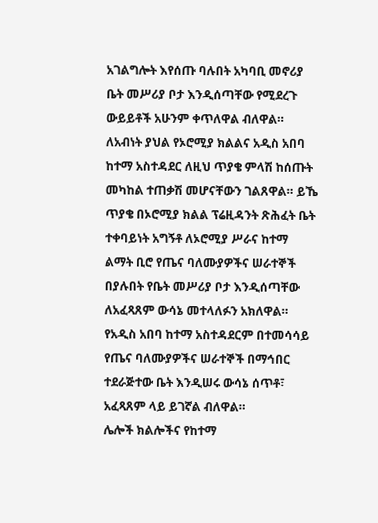አገልግሎት እየሰጡ ባሉበት አካባቢ መኖሪያ ቤት መሥሪያ ቦታ እንዲሰጣቸው የሚደረጉ ውይይቶች አሁንም ቀጥለዋል ብለዋል።
ለአብነት ያህል የኦሮሚያ ክልልና አዲስ አበባ ከተማ አስተዳደር ለዚህ ጥያቄ ምላሽ ከሰጡት መካከል ተጠቃሽ መሆናቸውን ገልጸዋል። ይኼ ጥያቄ በኦሮሚያ ክልል ፕሬዚዳንት ጽሕፈት ቤት ተቀባይነት አግኝቶ ለኦሮሚያ ሥራና ከተማ ልማት ቢሮ የጤና ባለሙያዎችና ሠራተኞች በያሉበት የቤት መሥሪያ ቦታ እንዲሰጣቸው ለአፈጻጸም ውሳኔ መተላለፉን አክለዋል።
የአዲስ አበባ ከተማ አስተዳደርም በተመሳሳይ የጤና ባለሙያዎችና ሠራተኞች በማኅበር ተደራጅተው ቤት እንዲሠሩ ውሳኔ ሰጥቶ፣ አፈጻጸም ላይ ይገኛል ብለዋል።
ሌሎች ክልሎችና የከተማ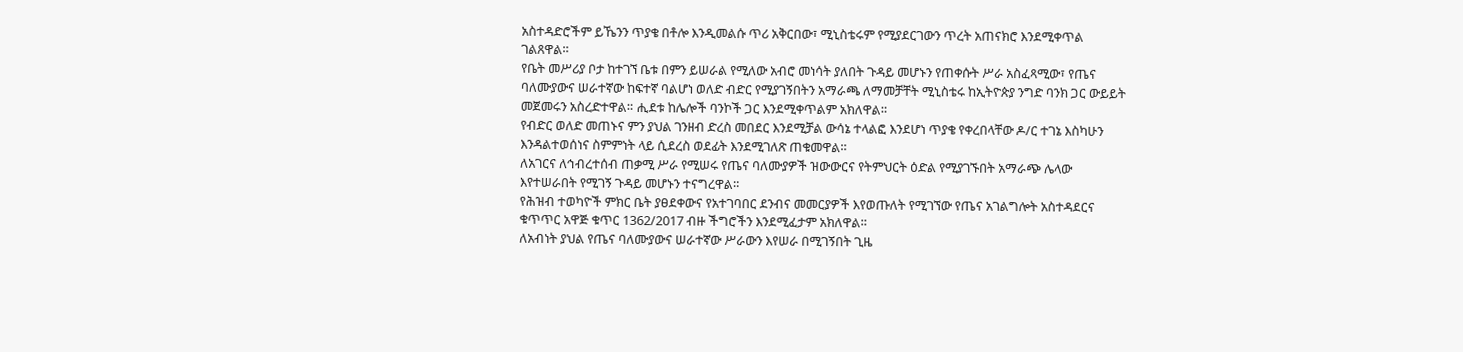አስተዳድሮችም ይኼንን ጥያቄ በቶሎ እንዲመልሱ ጥሪ አቅርበው፣ ሚኒስቴሩም የሚያደርገውን ጥረት አጠናክሮ እንደሚቀጥል ገልጸዋል።
የቤት መሥሪያ ቦታ ከተገኘ ቤቱ በምን ይሠራል የሚለው አብሮ መነሳት ያለበት ጉዳይ መሆኑን የጠቀሱት ሥራ አስፈጻሚው፣ የጤና ባለሙያውና ሠራተኛው ከፍተኛ ባልሆነ ወለድ ብድር የሚያገኝበትን አማራጫ ለማመቻቸት ሚኒስቴሩ ከኢትዮጵያ ንግድ ባንክ ጋር ውይይት መጀመሩን አስረድተዋል። ሒደቱ ከሌሎች ባንኮች ጋር እንደሚቀጥልም አክለዋል።
የብድር ወለድ መጠኑና ምን ያህል ገንዘብ ድረስ መበደር እንደሚቻል ውሳኔ ተላልፎ እንደሆነ ጥያቄ የቀረበላቸው ዶ/ር ተገኔ እስካሁን እንዳልተወሰነና ስምምነት ላይ ሲደረስ ወደፊት እንደሚገለጽ ጠቁመዋል።
ለአገርና ለኅብረተሰብ ጠቃሚ ሥራ የሚሠሩ የጤና ባለሙያዎች ዝውውርና የትምህርት ዕድል የሚያገኙበት አማራጭ ሌላው እየተሠራበት የሚገኝ ጉዳይ መሆኑን ተናግረዋል።
የሕዝብ ተወካዮች ምክር ቤት ያፀደቀውና የአተገባበር ደንብና መመርያዎች እየወጡለት የሚገኘው የጤና አገልግሎት አስተዳደርና ቁጥጥር አዋጅ ቁጥር 1362/2017 ብዙ ችግሮችን እንደሚፈታም አክለዋል።
ለአብነት ያህል የጤና ባለሙያውና ሠራተኛው ሥራውን እየሠራ በሚገኝበት ጊዜ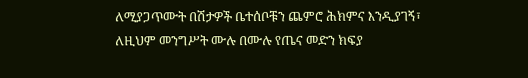ለሚያጋጥሙት በሽታዎች ቤተሰቦቹን ጨምሮ ሕክምና እንዲያገኝ፣ ለዚህም መንግሥት ሙሉ በሙሉ የጤና መድን ክፍያ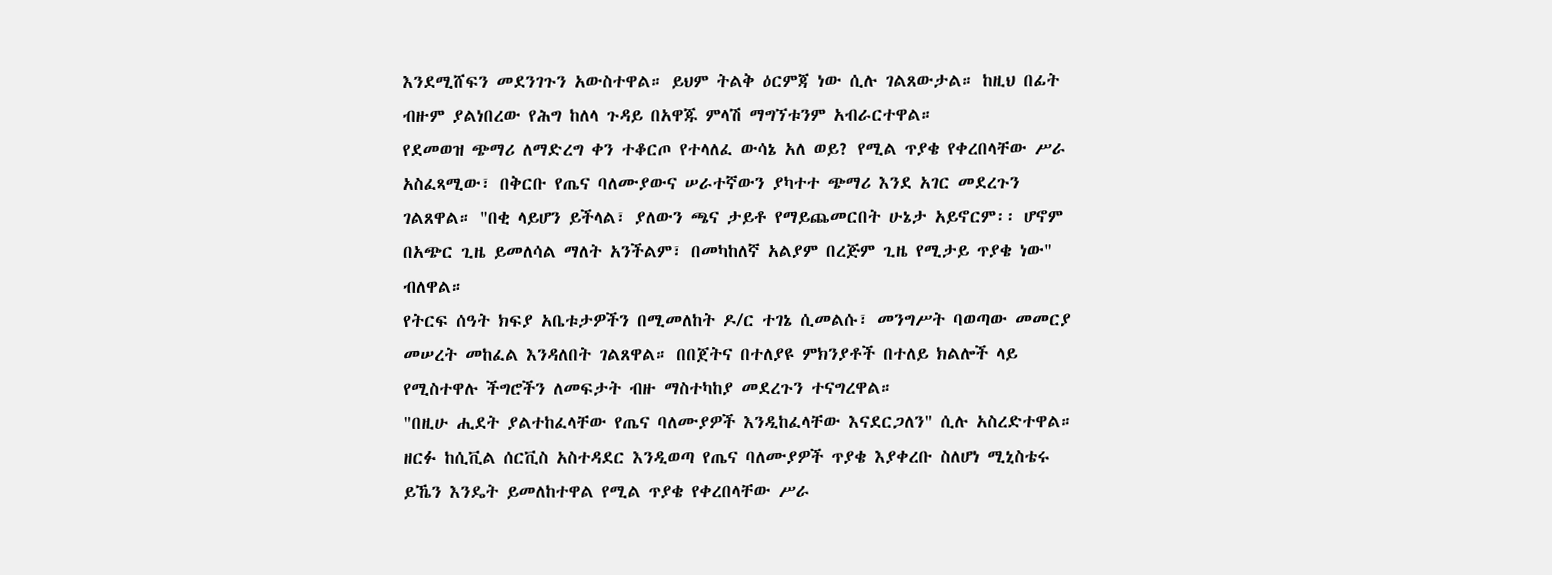እንደሚሸፍን መደንገጉን አውስተዋል። ይህም ትልቅ ዕርምጃ ነው ሲሉ ገልጸውታል። ከዚህ በፊት ብዙም ያልነበረው የሕግ ከለላ ጉዳይ በአዋጁ ምላሽ ማግኘቱንም አብራርተዋል።
የደመወዝ ጭማሪ ለማድረግ ቀን ተቆርጦ የተላለፈ ውሳኔ አለ ወይ? የሚል ጥያቄ የቀረበላቸው ሥራ አስፈጻሚው፣ በቅርቡ የጤና ባለሙያውና ሠራተኛውን ያካተተ ጭማሪ እንደ አገር መደረጉን ገልጸዋል። "በቂ ላይሆን ይችላል፣ ያለውን ጫና ታይቶ የማይጨመርበት ሁኔታ አይኖርም፡፡ ሆኖም በአጭር ጊዜ ይመለሳል ማለት አንችልም፣ በመካከለኛ አልያም በረጅም ጊዜ የሚታይ ጥያቄ ነው" ብለዋል።
የትርፍ ሰዓት ክፍያ አቤቱታዎችን በሚመለከት ዶ/ር ተገኔ ሲመልሱ፣ መንግሥት ባወጣው መመርያ መሠረት መከፈል እንዳለበት ገልጸዋል። በበጀትና በተለያዩ ምክንያቶች በተለይ ክልሎች ላይ የሚስተዋሉ ችግሮችን ለመፍታት ብዙ ማስተካከያ መደረጉን ተናግረዋል።
"በዚሁ ሒደት ያልተከፈላቸው የጤና ባለሙያዎች እንዲከፈላቸው እናደርጋለን" ሲሉ አስረድተዋል። ዘርፉ ከሲቪል ሰርቪስ አስተዳደር እንዲወጣ የጤና ባለሙያዎች ጥያቄ እያቀረቡ ስለሆነ ሚኒስቴሩ ይኼን እንዴት ይመለከተዋል የሚል ጥያቄ የቀረበላቸው ሥራ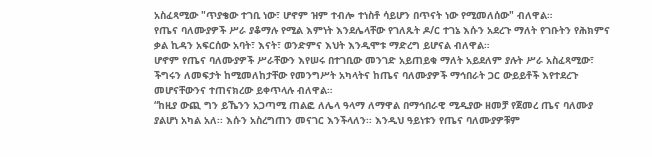አስፈጻሚው "ጥያቄው ተገቢ ነው፣ ሆኖም ዝም ተብሎ ተነስቶ ሳይሆን በጥናት ነው የሚመለሰው" ብለዋል።
የጤና ባለሙያዎች ሥራ ያቆማሉ የሚል እምነት እንደሌላቸው የገለጹት ዶ/ር ተገኔ እሱን አደረጉ ማለት የገቡትን የሕክምና ቃል ኪዳን አፍርሰው አባት፣ እናት፣ ወንድምና እህት እንዲሞቱ ማድረግ ይሆናል ብለዋል።
ሆኖም የጤና ባለሙያዎች ሥራቸውን እየሠሩ በተገቢው መንገድ አይጠይቁ ማለት አይደለም ያሉት ሥራ አስፈጻሚው፣ ችግሩን ለመፍታት ከሚመለከታቸው የመንግሥት አካላትና ከጤና ባለሙያዎች ማኅበራት ጋር ውይይቶች እየተደረጉ መሆናቸውንና ተጠናክረው ይቀጥላሉ ብለዋል።
“ከዚያ ውጪ ግን ይኼንን አጋጣሚ ጠልፎ ለሌላ ዓላማ ለማዋል በማኅበራዊ ሚዲያው ዘመቻ የጀመረ ጤና ባለሙያ ያልሆነ አካል አለ፡፡ እሱን አስረግጠን መናገር እንችላለን፡፡ እንዲህ ዓይነቱን የጤና ባለሙያዎቹም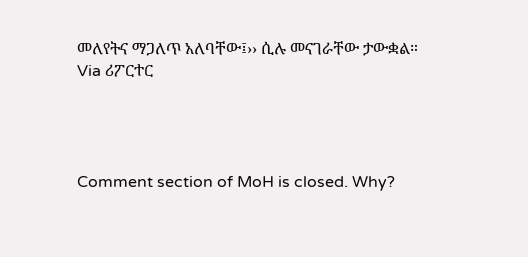መለየትና ማጋለጥ አለባቸው፤›› ሲሉ መናገራቸው ታውቋል።
Via ሪፖርተር




Comment section of MoH is closed. Why?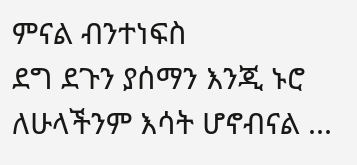ምናል ብንተነፍስ
ደግ ደጉን ያሰማን እንጂ ኑሮ ለሁላችንም እሳት ሆኖብናል ...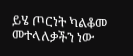ይሄ ጦርነት ካልቆመ መተላለቃችን ነው